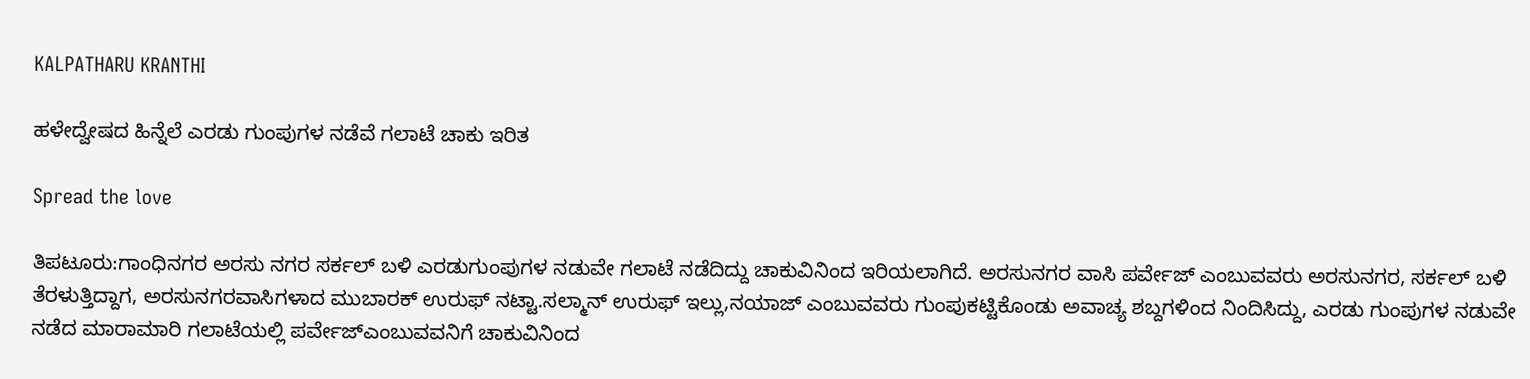KALPATHARU KRANTHI

ಹಳೇದ್ವೇಷದ ಹಿನ್ನೆಲೆ ಎರಡು ಗುಂಪುಗಳ ನಡೆವೆ ಗಲಾಟೆ ಚಾಕು ಇರಿತ

Spread the love

ತಿಪಟೂರು:ಗಾಂಧಿನಗರ ಅರಸು ನಗರ ಸರ್ಕಲ್ ಬಳಿ ಎರಡುಗುಂಪುಗಳ ನಡುವೇ ಗಲಾಟೆ ನಡೆದಿದ್ದು ಚಾಕುವಿನಿಂದ ಇರಿಯಲಾಗಿದೆ. ಅರಸುನಗರ ವಾಸಿ ಪರ್ವೇಜ್ ಎಂಬುವವರು ಅರಸುನಗರ, ಸರ್ಕಲ್ ಬಳಿ ತೆರಳುತ್ತಿದ್ದಾಗ, ಅರಸುನಗರವಾಸಿಗಳಾದ ಮುಬಾರಕ್ ಉರುಫ್ ನಟ್ಟಾ.ಸಲ್ಮಾನ್ ಉರುಫ್ ಇಲ್ಲು,ನಯಾಜ್ ಎಂಬುವವರು ಗುಂಪುಕಟ್ಟಿಕೊಂಡು ಅವಾಚ್ಯ ಶಬ್ದಗಳಿಂದ ನಿಂದಿಸಿದ್ದು, ಎರಡು ಗುಂಪುಗಳ ನಡುವೇ ನಡೆದ ಮಾರಾಮಾರಿ ಗಲಾಟೆಯಲ್ಲಿ ಪರ್ವೇಜ್ಎಂಬುವವನಿಗೆ ಚಾಕುವಿನಿಂದ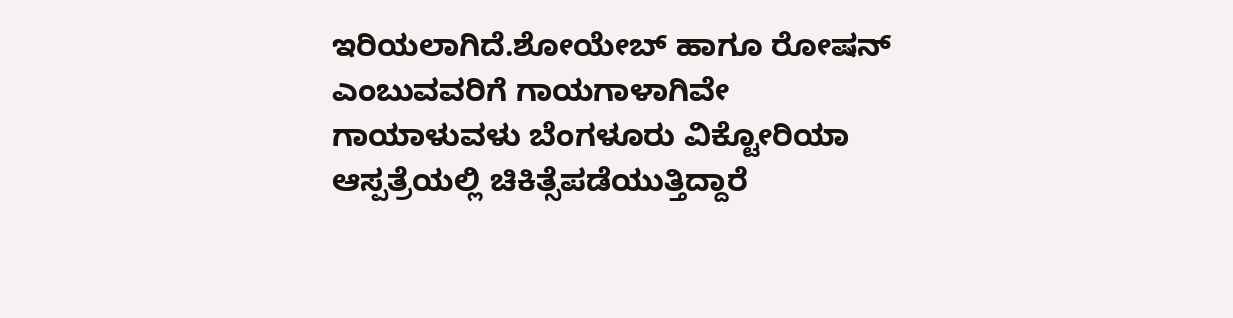ಇರಿಯಲಾಗಿದೆ.ಶೋಯೇಬ್ ಹಾಗೂ ರೋಷನ್ ಎಂಬುವವರಿಗೆ ಗಾಯಗಾಳಾಗಿವೇ
ಗಾಯಾಳುವಳು ಬೆಂಗಳೂರು ವಿಕ್ಟೋರಿಯಾ ಆಸ್ಪತ್ರೆಯಲ್ಲಿ ಚಿಕಿತ್ಸೆಪಡೆಯುತ್ತಿದ್ದಾರೆ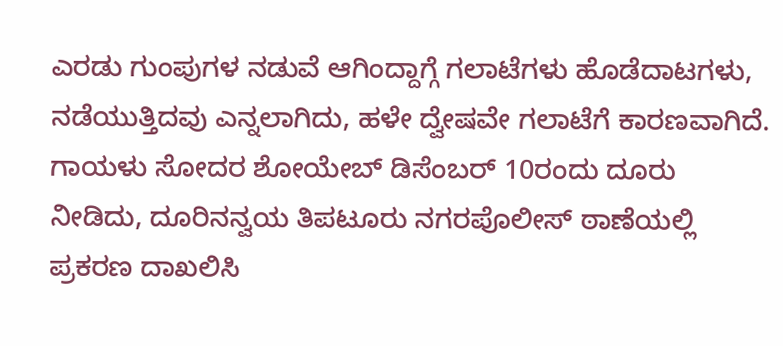ಎರಡು ಗುಂಪುಗಳ ನಡುವೆ ಆಗಿಂದ್ದಾಗ್ಗೆ ಗಲಾಟೆಗಳು ಹೊಡೆದಾಟಗಳು, ನಡೆಯುತ್ತಿದವು ಎನ್ನಲಾಗಿದು, ಹಳೇ ದ್ವೇಷವೇ ಗಲಾಟೆಗೆ ಕಾರಣವಾಗಿದೆ.
ಗಾಯಳು ಸೋದರ ಶೋಯೇಬ್ ಡಿಸೆಂಬರ್ 10ರಂದು ದೂರು ನೀಡಿದು, ದೂರಿನನ್ವಯ ತಿಪಟೂರು ನಗರಪೊಲೀಸ್ ಠಾಣೆಯಲ್ಲಿ ಪ್ರಕರಣ ದಾಖಲಿಸಿ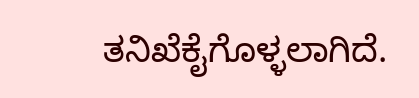ತನಿಖೆಕೈಗೊಳ್ಳಲಾಗಿದೆ.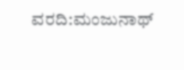ವರದಿ:ಮಂಜುನಾಥ್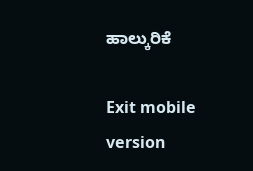ಹಾಲ್ಕುರಿಕೆ

Exit mobile version